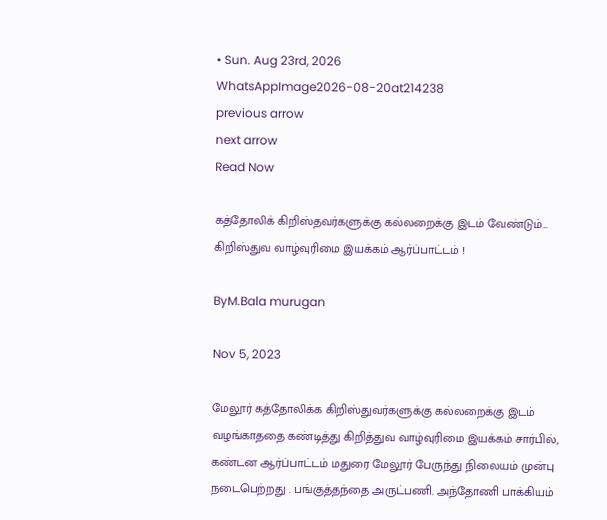• Sun. Aug 23rd, 2026
WhatsAppImage2026-08-20at214238
previous arrow
next arrow
Read Now

கத்தோலிக் கிறிஸ்தவர்களுக்கு கல்லறைக்கு இடம் வேண்டும்… கிறிஸ்துவ வாழ்வுரிமை இயக்கம் ஆர்ப்பாட்டம் !

ByM.Bala murugan

Nov 5, 2023

மேலூர் கத்தோலிக்க கிறிஸ்துவர்களுக்கு கல்லறைக்கு இடம் வழங்காததை கண்டித்து கிறித்துவ வாழ்வுரிமை இயக்கம் சார்பில், கண்டன ஆர்ப்பாட்டம் மதுரை மேலூர் பேருந்து நிலையம் முன்பு நடைபெற்றது . பங்குத்தந்தை அருட்பணி. அந்தோணி பாக்கியம்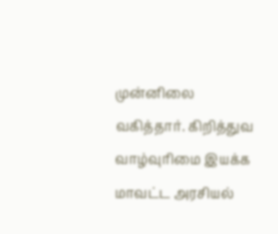முன்னிலை வகித்தார். கிறித்துவ வாழ்வுரிமை இயக்க மாவட்ட அரசியல்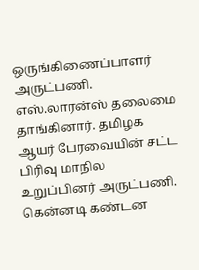ஒருங்கிணைப்பாளர் அருட்பணி. எஸ்.லாரன்ஸ் தலைமை தாங்கினார். தமிழக ஆயர் பேரவையின் சட்ட பிரிவு மாநில உறுப்பினர் அருட்பணி. கென்னடி கண்டன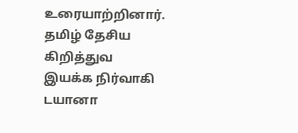உரையாற்றினார்.
தமிழ் தேசிய கிறித்துவ இயக்க நிர்வாகி டயானா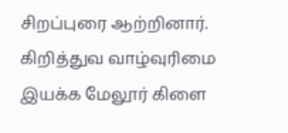சிறப்புரை ஆற்றினார்.
கிறித்துவ வாழ்வுரிமை இயக்க மேலூர் கிளை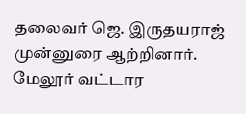தலைவர் ஜெ. இருதயராஜ் முன்னுரை ஆற்றினார். மேலூர் வட்டார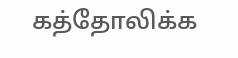கத்தோலிக்க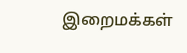இறைமக்கள்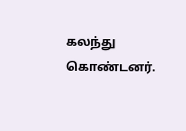கலந்து கொண்டனர்.